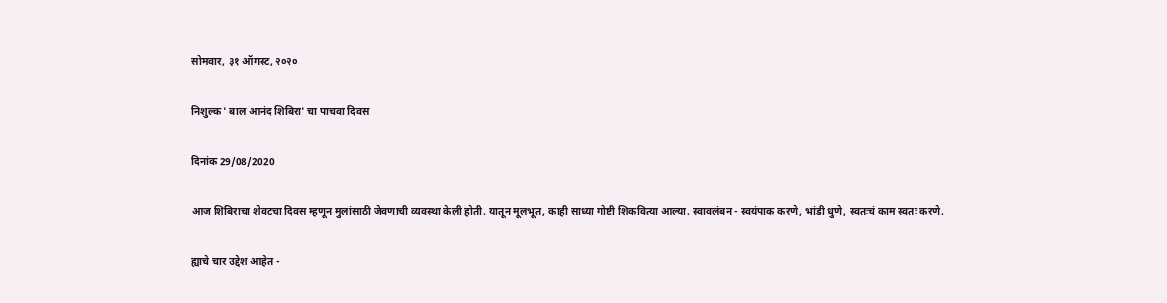सोमवार, ३१ ऑगस्ट, २०२०

निशुल्क ' बाल आनंद शिबिरा' चा पाचवा दिवस

दिनांक 29/08/2020

आज शिबिराचा शेवटचा दिवस म्हणून मुलांसाठी जेवणाची व्यवस्था केली होती. यातून मूलभूत, काही साध्या गोष्टी शिकवित्या आल्या. स्वावलंबन - स्वयंपाक करणे, भांडी धुणे, स्वतःचं काम स्वतः करणे.

ह्याचे चार उद्देश आहेत -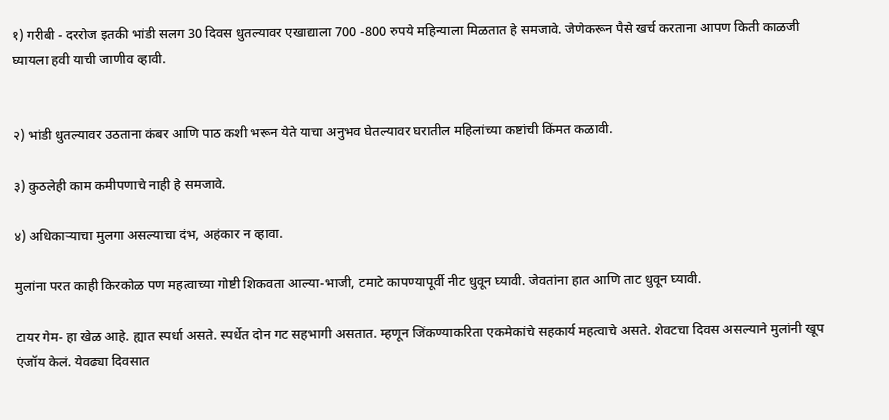१) गरीबी - दररोज इतकी भांडी सलग 30 दिवस धुतल्यावर एखाद्याला 700 -800 रुपये महिन्याला मिळतात हे समजावे. जेणेकरून पैसे खर्च करताना आपण किती काळजी घ्यायला हवी याची जाणीव व्हावी.


२) भांडी धुतल्यावर उठताना कंबर आणि पाठ कशी भरून येते याचा अनुभव घेतल्यावर घरातील महिलांच्या कष्टांची किंमत कळावी.

३) कुठलेही काम कमीपणाचे नाही हे समजावे.

४) अधिकाऱ्याचा मुलगा असल्याचा दंभ, अहंकार न व्हावा.

मुलांना परत काही किरकोळ पण महत्वाच्या गोष्टी शिकवता आल्या-भाजी, टमाटे कापण्यापूर्वी नीट धुवून घ्यावी. जेवतांना हात आणि ताट धुवून घ्यावी.

टायर गेम- हा खेळ आहे. ह्यात स्पर्धा असते. स्पर्धेत दोन गट सहभागी असतात. म्हणून जिंकण्याकरिता एकमेकांचे सहकार्य महत्वाचे असते. शेवटचा दिवस असल्याने मुलांनी खूप एंजॉय केलं. येवढ्या दिवसात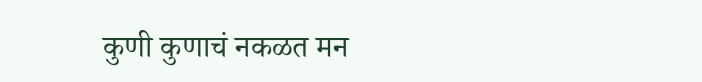कुणी कुणाचं नकळत मन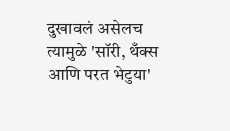दुखावलं असेलच त्यामुळे 'सॉरी, थँक्स आणि परत भेटुया'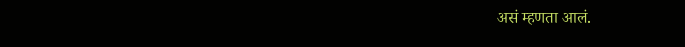असं म्हणता आलं.